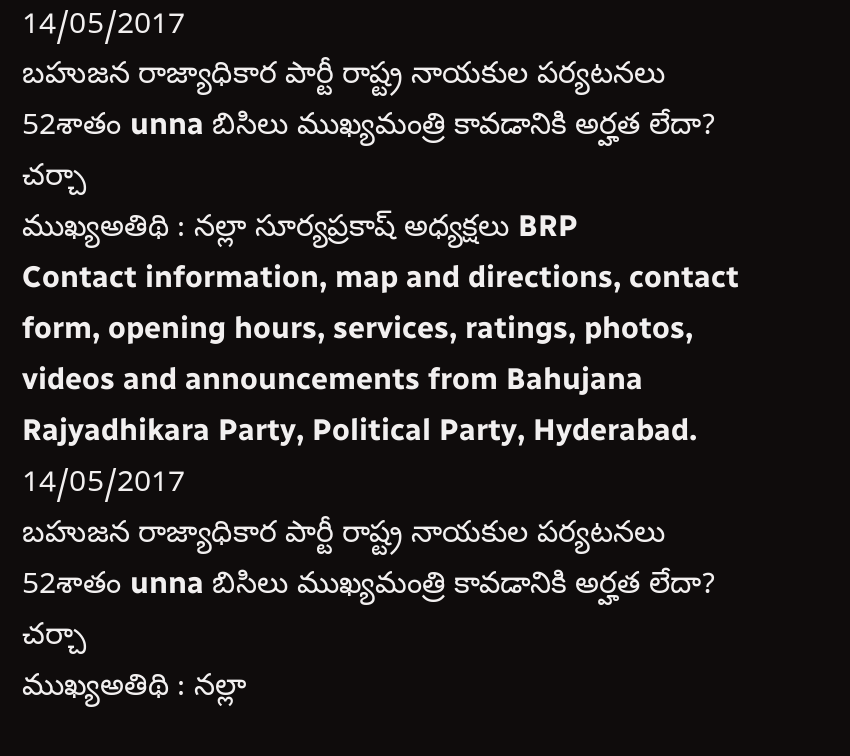14/05/2017
బహుజన రాజ్యాధికార పార్టీ రాష్ట్ర నాయకుల పర్యటనలు
52శాతం unna బిసిలు ముఖ్యమంత్రి కావడానికి అర్హత లేదా?
చర్చా
ముఖ్యఅతిథి : నల్లా సూర్యప్రకాష్ అధ్యక్షలు BRP
Contact information, map and directions, contact form, opening hours, services, ratings, photos, videos and announcements from Bahujana Rajyadhikara Party, Political Party, Hyderabad.
14/05/2017
బహుజన రాజ్యాధికార పార్టీ రాష్ట్ర నాయకుల పర్యటనలు
52శాతం unna బిసిలు ముఖ్యమంత్రి కావడానికి అర్హత లేదా?
చర్చా
ముఖ్యఅతిథి : నల్లా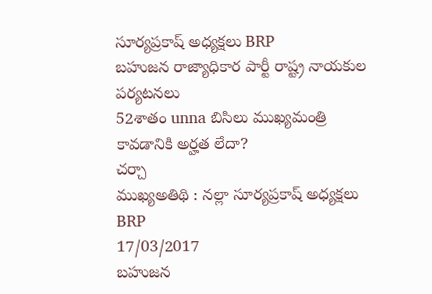సూర్యప్రకాష్ అధ్యక్షలు BRP
బహుజన రాజ్యాధికార పార్టీ రాష్ట్ర నాయకుల పర్యటనలు
52శాతం unna బిసిలు ముఖ్యమంత్రి కావడానికి అర్హత లేదా?
చర్చా
ముఖ్యఅతిథి : నల్లా సూర్యప్రకాష్ అధ్యక్షలు BRP
17/03/2017
బహుజన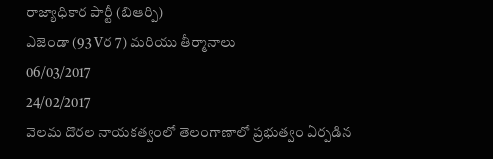రాజ్యాధికార పార్టీ (బిఆర్పి)
ఎజెండా (93 Vర 7) మరియు తీర్మానాలు
06/03/2017
24/02/2017
వెలమ దొరల నాయకత్వంలో తెలంగాణాలో ప్రభుత్వం ఏర్పడిన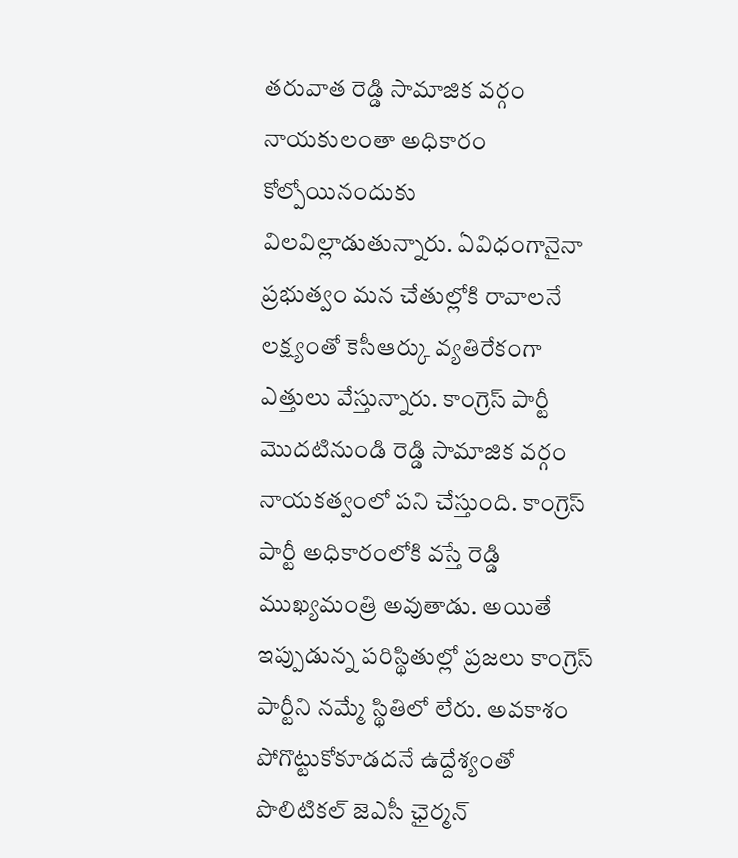తరువాత రెడ్డి సామాజిక వర్గం నాయకులంతా అధికారం కోల్పోయినందుకు విలవిల్లాడుతున్నారు. ఏవిధంగానైనా ప్రభుత్వం మన చేతుల్లోకి రావాలనే లక్ష్యంతో కెసీఆర్కు వ్యతిరేకంగా ఎత్తులు వేస్తున్నారు. కాంగ్రెస్ పార్టీ మొదటినుండి రెడ్డి సామాజిక వర్గం నాయకత్వంలో పని చేస్తుంది. కాంగ్రెస్ పార్టీ అధికారంలోకి వస్తే రెడ్డి ముఖ్యమంత్రి అవుతాడు. అయితే ఇప్పుడున్న పరిస్థితుల్లో ప్రజలు కాంగ్రెస్ పార్టీని నమ్మే స్థితిలో లేరు. అవకాశం పోగొట్టుకోకూడదనే ఉద్దేశ్యంతో పొలిటికల్ జెఎసీ ఛైర్మన్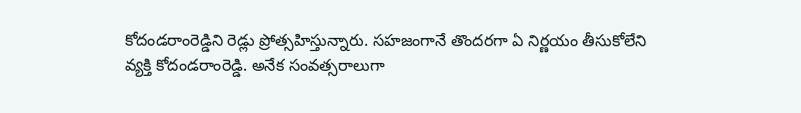కోదండరాంరెడ్డిని రెడ్లు ప్రోత్సహిస్తున్నారు. సహజంగానే తొందరగా ఏ నిర్ణయం తీసుకోలేని వ్యక్తి కోదండరాంరెడ్డి. అనేక సంవత్సరాలుగా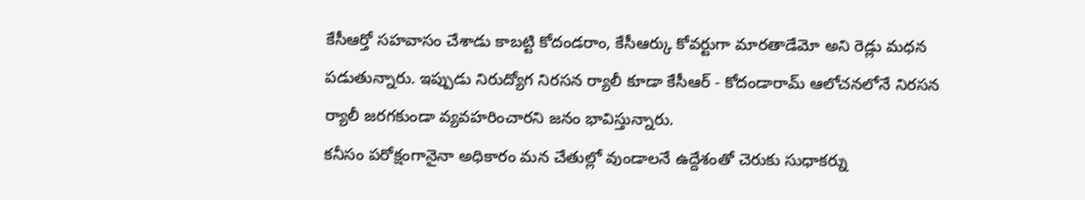కేసీఆర్తో సహవాసం చేశాడు కాబట్టి కోదండరాం, కేసీఆర్కు కోవర్టుగా మారతాడేమో అని రెడ్లు మధన పడుతున్నారు. ఇప్పుడు నిరుద్యోగ నిరసన ర్యాలీ కూడా కేసీఆర్ - కోదండారామ్ ఆలోచనలోనే నిరసన ర్యాలీ జరగకుండా వ్యవహరించారని జనం భావిస్తున్నారు.
కనీసం పరోక్షంగానైనా అధికారం మన చేతుల్లో వుండాలనే ఉద్దేశంతో చెరుకు సుధాకర్ను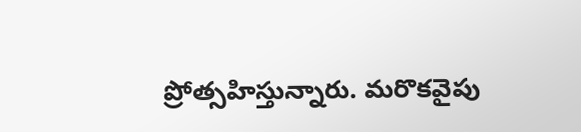ప్రోత్సహిస్తున్నారు. మరొకవైపు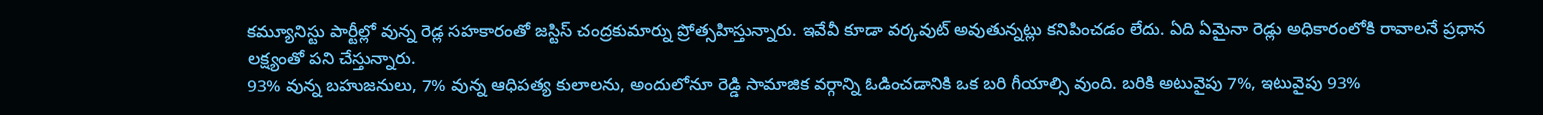కమ్యూనిస్టు పార్టీల్లో వున్న రెడ్ల సహకారంతో జస్టిస్ చంద్రకుమార్ను ప్రోత్సహిస్తున్నారు. ఇవేవీ కూడా వర్కవుట్ అవుతున్నట్లు కనిపించడం లేదు. ఏది ఏమైనా రెడ్లు అధికారంలోకి రావాలనే ప్రధాన లక్ష్యంతో పని చేస్తున్నారు.
93% వున్న బహుజనులు, 7% వున్న ఆధిపత్య కులాలను, అందులోనూ రెడ్డి సామాజిక వర్గాన్ని ఓడించడానికి ఒక బరి గీయాల్సి వుంది. బరికి అటువైపు 7%, ఇటువైపు 93%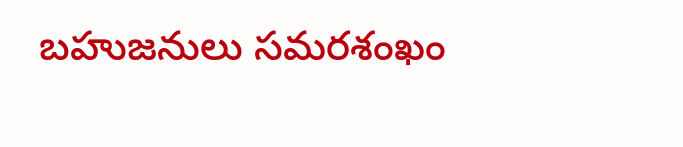బహుజనులు సమరశంఖం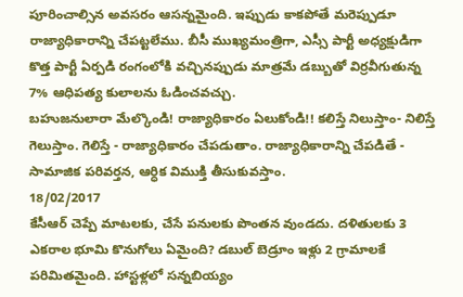పూరించాల్సిన అవసరం ఆసన్నమైంది. ఇప్పుడు కాకపోతే మరెప్పుడూ రాజ్యాధికారాన్ని చేపట్టలేము. బీసీ ముఖ్యమంత్రిగా, ఎస్సీ పార్టీ అధ్యక్షుడిగా కొత్త పార్టీ ఏర్పడి రంగంలోకి వచ్చినప్పుడు మాత్రమే డబ్బుతో విర్రవీగుతున్న 7% ఆధిపత్య కులాలను ఓడించవచ్చు.
బహుజనులారా మేల్కొండి! రాజ్యాధికారం ఏలుకోండి!! కలిస్తే నిలుస్తాం- నిలిస్తే గెలుస్తాం. గెలిస్తే - రాజ్యాధికారం చేపడుతాం. రాజ్యాధికారాన్ని చేపడితే - సామాజిక పరివర్తన, ఆర్ధిక విముక్తి తీసుకువస్తాం.
18/02/2017
కేసీఆర్ చెప్పే మాటలకు, చేసే పనులకు పొంతన వుండదు. దళితులకు 3 ఎకరాల భూమి కొనుగోలు ఏమైంది? డబుల్ బెడ్రూం ఇళ్లు 2 గ్రామాలకే పరిమితమైంది. హాస్టళ్లలో సన్నబియ్యం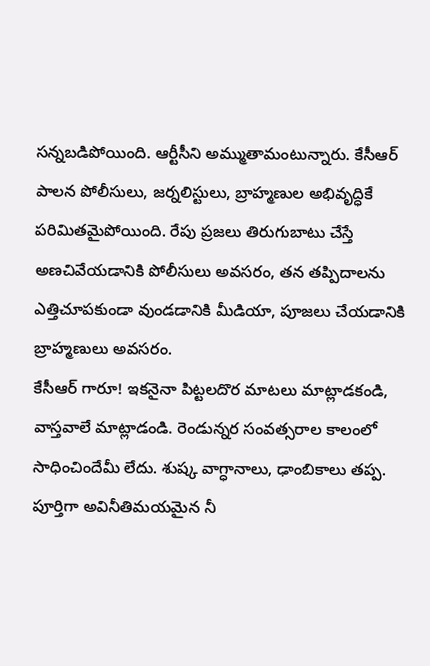సన్నబడిపోయింది. ఆర్టీసీని అమ్ముతామంటున్నారు. కేసీఆర్ పాలన పోలీసులు, జర్నలిస్టులు, బ్రాహ్మణుల అభివృద్ధికే పరిమితమైపోయింది. రేపు ప్రజలు తిరుగుబాటు చేస్తే అణచివేయడానికి పోలీసులు అవసరం, తన తప్పిదాలను ఎత్తిచూపకుండా వుండడానికి మీడియా, పూజలు చేయడానికి బ్రాహ్మణులు అవసరం.
కేసీఆర్ గారూ! ఇకనైనా పిట్టలదొర మాటలు మాట్లాడకండి, వాస్తవాలే మాట్లాడండి. రెండున్నర సంవత్సరాల కాలంలో సాధించిందేమీ లేదు. శుష్క వాగ్ధానాలు, ఢాంబికాలు తప్ప. పూర్తిగా అవినీతిమయమైన నీ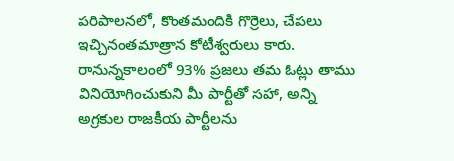పరిపాలనలో, కొంతమందికి గొర్రెలు, చేపలు ఇచ్చినంతమాత్రాన కోటీశ్వరులు కారు.
రానున్నకాలంలో 93% ప్రజలు తమ ఓట్లు తాము వినియోగించుకుని మీ పార్టీతో సహా, అన్ని అగ్రకుల రాజకీయ పార్టీలను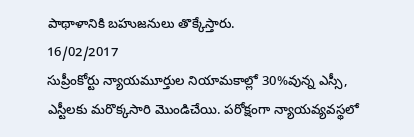పాథాళానికి బహుజనులు తొక్కేస్తారు.
16/02/2017
సుప్రీంకోర్టు న్యాయమూర్తుల నియామకాల్లో 30%వున్న ఎస్సీ, ఎస్టీలకు మరొక్కసారి మొండిచేయి. పరోక్షంగా న్యాయవ్యవస్థలో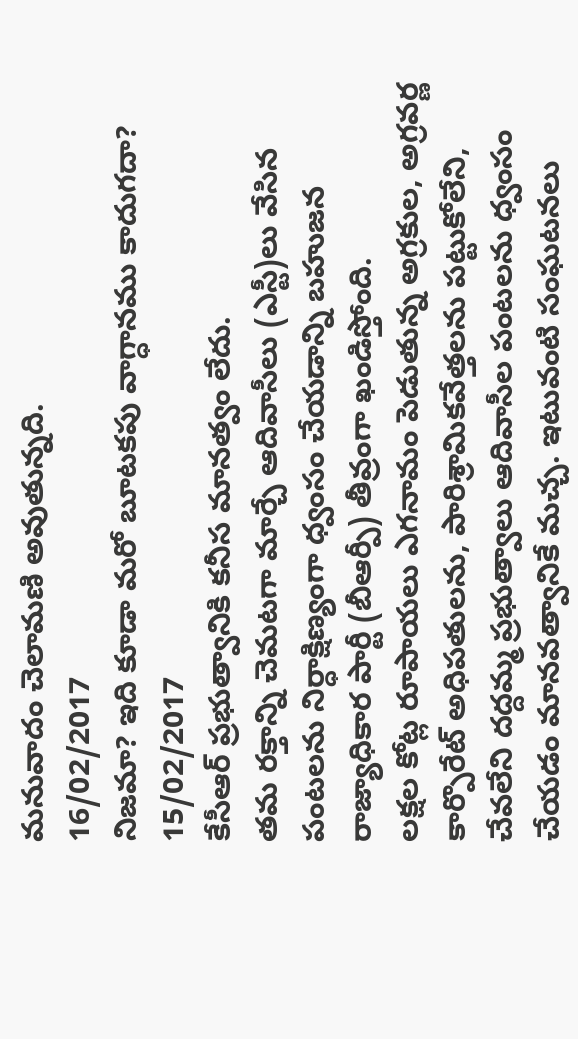మనువాదం చెలామణి అవుతున్నది.
16/02/2017
నిజమా? ఇది కూడా మరో బూటకపు వాగ్ధానము కాదుగదా?
15/02/2017
కేసీఆర్ ప్రభుత్వానికి కనీస మానత్వం లేదు.
తమ రక్తాన్ని చెమటగా మార్చే ఆదివాసీలు (ఎస్టీ)లు వేసిన పంటలను నిర్ధాక్షిణ్యంగా ధ్వంసం చేయడాన్ని బహుజన రాజ్యాధికార పార్టీ (బీఆర్పీ) తీవ్రంగా ఖండిస్తోంది.
లక్షల కోట్ల రూపాయలు ఎగనామం పెడుతున్న అగ్రకుల, అగ్రవర్ణ కార్పొరేట్ అధిపతులను, పారిశ్రామికవేత్తలను పట్టుకోలేని, చేవలేని దద్దమ్మ ప్రభుత్వాలు ఆదివాసీల పంటలను ధ్వంసం చేయడం మానవత్వానికే మచ్చ. ఇటువంటి సంఘటనలు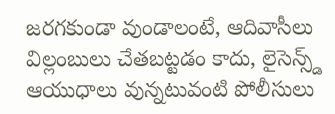జరగకుండా వుండాలంటే, ఆదివాసీలు విల్లంబులు చేతబట్టడం కాదు, లైసెన్స్డ్ ఆయుధాలు వున్నటువంటి పోలీసులు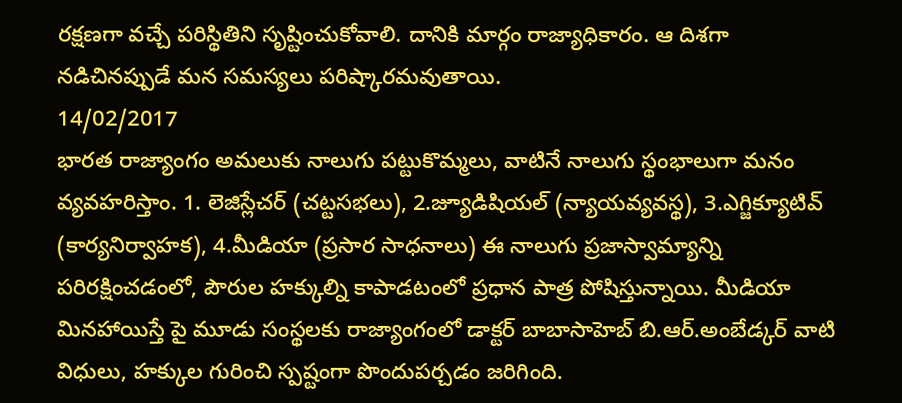రక్షణగా వచ్చే పరిస్థితిని సృష్టించుకోవాలి. దానికి మార్గం రాజ్యాధికారం. ఆ దిశగా నడిచినప్పుడే మన సమస్యలు పరిష్కారమవుతాయి.
14/02/2017
భారత రాజ్యాంగం అమలుకు నాలుగు పట్టుకొమ్మలు, వాటినే నాలుగు స్థంభాలుగా మనం వ్యవహరిస్తాం. 1. లెజిస్లేచర్ (చట్టసభలు), 2.జ్యూడిషియల్ (న్యాయవ్యవస్థ), 3.ఎగ్జిక్యూటివ్ (కార్యనిర్వాహక), 4.మీడియా (ప్రసార సాధనాలు) ఈ నాలుగు ప్రజాస్వామ్యాన్ని పరిరక్షించడంలో, పౌరుల హక్కుల్ని కాపాడటంలో ప్రధాన పాత్ర పోషిస్తున్నాయి. మీడియా మినహాయిస్తే పై మూడు సంస్థలకు రాజ్యాంగంలో డాక్టర్ బాబాసాహెబ్ బి.ఆర్.అంబేడ్కర్ వాటి విధులు, హక్కుల గురించి స్పష్టంగా పొందుపర్చడం జరిగింది.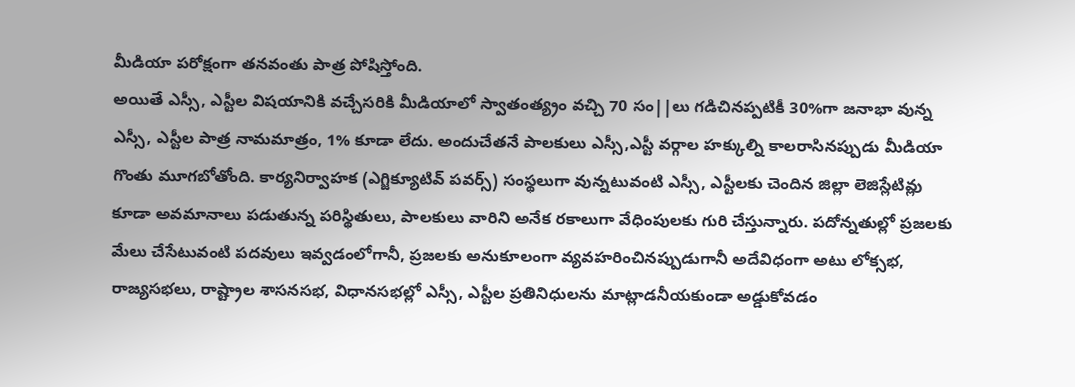మీడియా పరోక్షంగా తనవంతు పాత్ర పోషిస్తోంది.
అయితే ఎస్సీ, ఎస్టీల విషయానికి వచ్చేసరికి మీడియాలో స్వాతంత్య్రం వచ్చి 70 సం||లు గడిచినప్పటికీ 30%గా జనాభా వున్న ఎస్సీ, ఎస్టీల పాత్ర నామమాత్రం, 1% కూడా లేదు. అందుచేతనే పాలకులు ఎస్సీ,ఎస్టీ వర్గాల హక్కుల్ని కాలరాసినప్పుడు మీడియా గొంతు మూగబోతోంది. కార్యనిర్వాహక (ఎగ్జిక్యూటివ్ పవర్స్) సంస్థలుగా వున్నటువంటి ఎస్సీ, ఎస్టీలకు చెందిన జిల్లా లెజిస్లేటివ్లు కూడా అవమానాలు పడుతున్న పరిస్థితులు, పాలకులు వారిని అనేక రకాలుగా వేధింపులకు గురి చేస్తున్నారు. పదోన్నతుల్లో ప్రజలకు మేలు చేసేటువంటి పదవులు ఇవ్వడంలోగానీ, ప్రజలకు అనుకూలంగా వ్యవహరించినప్పుడుగానీ అదేవిధంగా అటు లోక్సభ, రాజ్యసభలు, రాష్ట్రాల శాసనసభ, విధానసభల్లో ఎస్సీ, ఎస్టీల ప్రతినిధులను మాట్లాడనీయకుండా అడ్డుకోవడం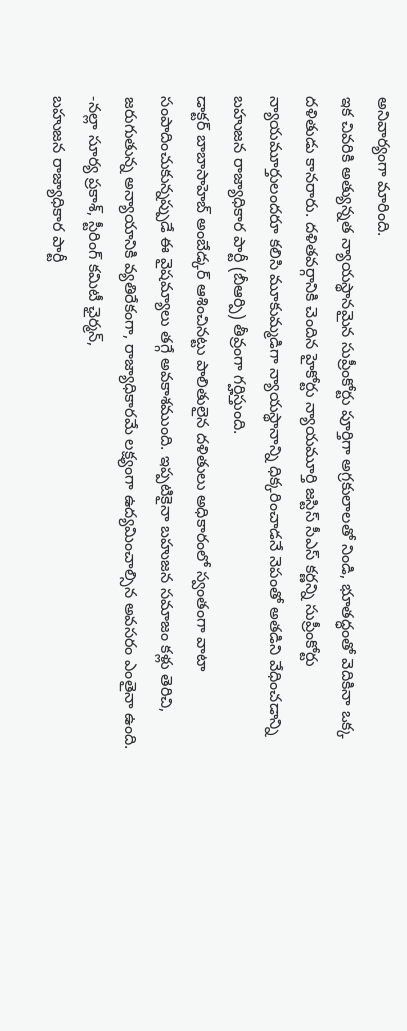అనివార్యంగా మారింది.
ఇక చివరికి అత్యున్నత న్యాయస్థానమైన సుప్రీంకోర్టు పూర్తిగా అగ్రకులాలతో నిండి, భూతద్ధంతో వెదికినా ఒక్క దళితుడు కానరారు. దళితవర్గానికి చెందిన హైకోర్టు న్యాయమూర్తి జస్టిస్ సీఎస్ కర్ణన్ని సుప్రీంకోర్టు న్యాయమూర్తులందరూ కలిసి మూకుమ్మడిగా న్యాయస్థానాన్ని ధిక్కరించాడనే నెపంతో అతడిని వేధించడాన్ని బహుజన రాజ్యాధికార పార్టీ (బీఆర్పి) తీవ్రంగా గర్హిస్తుంది.
డాక్టర్ బాబాసాహెబ్ అంబేడ్కర్ ఆశించినట్టు పాలితులైన దళితులు అధికారంలో స్వంతంగా వాటా సంపాదించుకున్నప్పుడే ఈ వైషమ్యాలు తగ్గే అవకాశముంది. ఇప్పటికైనా బహుజన సమాజం కళ్లు తెరిచి, జరుగుతున్న అన్యాయానికి వ్యతిరేకంగా, రాజ్యాధికారమే లక్ష్యంగా ఉద్యమించాల్సిన అవసరం ఎంతైనా ఉంది.
-నల్లా సూర్య ప్రకాశ్, స్టీరింగ్ కమిటీ ఛైర్మన్,
బహుజన రాజ్యాధికార పార్టీ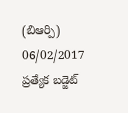(బిఆర్పి)
06/02/2017
ప్రత్యేక బడ్జెట్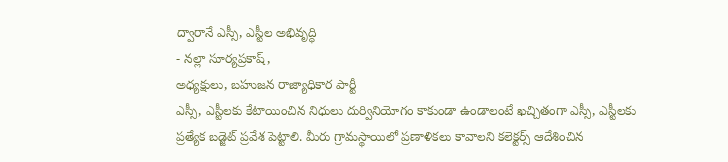ద్వారానే ఎస్సీ, ఎస్టీల అభివృద్ధి
- నల్లా సూర్యప్రకాష్,
అధ్యక్షులు, బహుజన రాజ్యాధికార పార్టీ
ఎస్సీ, ఎస్టీలకు కేటాయించిన నిధులు దుర్వినియోగం కాకుండా ఉండాలంటే ఖచ్చితంగా ఎస్సీ, ఎస్టీలకు ప్రత్యేక బడ్జెట్ ప్రవేశ పెట్టాలి. మీరు గ్రామస్థాయిలో ప్రణాళికలు కావాలని కలెక్టర్స్ ఆదేశించిన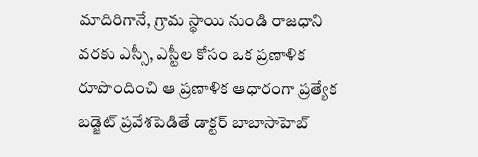మాదిరిగానే, గ్రామ స్థాయి నుండి రాజధాని వరకు ఎస్సీ, ఎస్టీల కోసం ఒక ప్రణాళిక రూపొందించి ఆ ప్రణాళిక ఆధారంగా ప్రత్యేక బడ్జెట్ ప్రవేశపెడితే డాక్టర్ బాబాసాహెబ్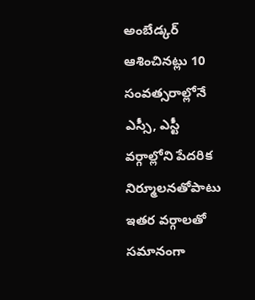అంబేడ్కర్ ఆశించినట్లు 10 సంవత్సరాల్లోనే ఎస్సీ, ఎస్టీ వర్గాల్లోని పేదరిక నిర్మూలనతోపాటు ఇతర వర్గాలతో సమానంగా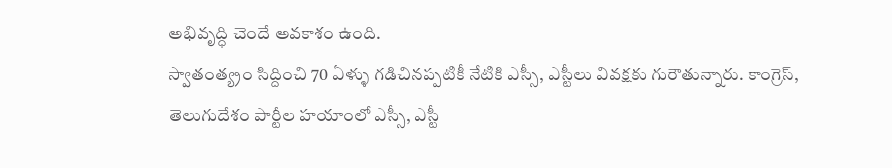అభివృద్ధి చెందే అవకాశం ఉంది.
స్వాతంత్య్రం సిద్దించి 70 ఏళ్ళు గడిచినప్పటికీ నేటికి ఎస్సీ, ఎస్టీలు వివక్షకు గురౌతున్నారు. కాంగ్రెస్, తెలుగుదేశం పార్టీల హయాంలో ఎస్సీ, ఎస్టీ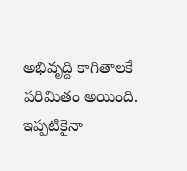అభివృద్ది కాగితాలకే పరిమితం అయింది. ఇప్పటికైనా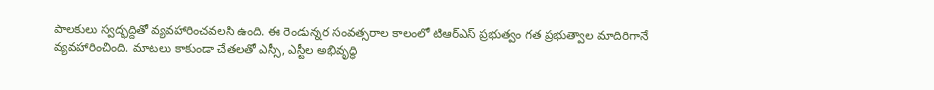పాలకులు స్వద్భద్దితో వ్యవహారించవలసి ఉంది. ఈ రెండున్నర సంవత్సరాల కాలంలో టిఆర్ఎస్ ప్రభుత్వం గత ప్రభుత్వాల మాదిరిగానే వ్యవహారించింది. మాటలు కాకుండా చేతలతో ఎస్సీ, ఎస్టీల అభివృద్ధి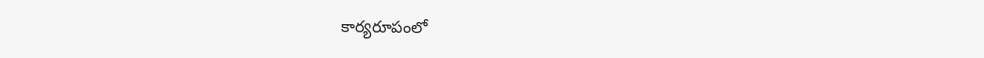కార్యరూపంలో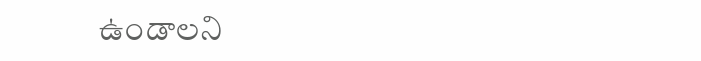ఉండాలని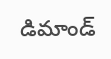డిమాండ్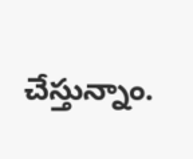చేస్తున్నాం.